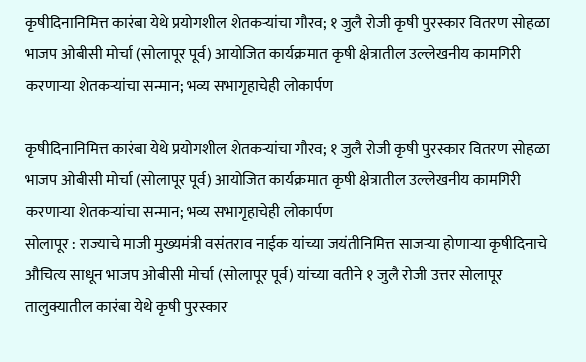कृषीदिनानिमित्त कारंबा येथे प्रयोगशील शेतकऱ्यांचा गौरव; १ जुलै रोजी कृषी पुरस्कार वितरण सोहळा
भाजप ओबीसी मोर्चा (सोलापूर पूर्व) आयोजित कार्यक्रमात कृषी क्षेत्रातील उल्लेखनीय कामगिरी करणाऱ्या शेतकऱ्यांचा सन्मान; भव्य सभागृहाचेही लोकार्पण

कृषीदिनानिमित्त कारंबा येथे प्रयोगशील शेतकऱ्यांचा गौरव; १ जुलै रोजी कृषी पुरस्कार वितरण सोहळा
भाजप ओबीसी मोर्चा (सोलापूर पूर्व) आयोजित कार्यक्रमात कृषी क्षेत्रातील उल्लेखनीय कामगिरी करणाऱ्या शेतकऱ्यांचा सन्मान; भव्य सभागृहाचेही लोकार्पण
सोलापूर : राज्याचे माजी मुख्यमंत्री वसंतराव नाईक यांच्या जयंतीनिमित्त साजऱ्या होणाऱ्या कृषीदिनाचे औचित्य साधून भाजप ओबीसी मोर्चा (सोलापूर पूर्व) यांच्या वतीने १ जुलै रोजी उत्तर सोलापूर तालुक्यातील कारंबा येथे कृषी पुरस्कार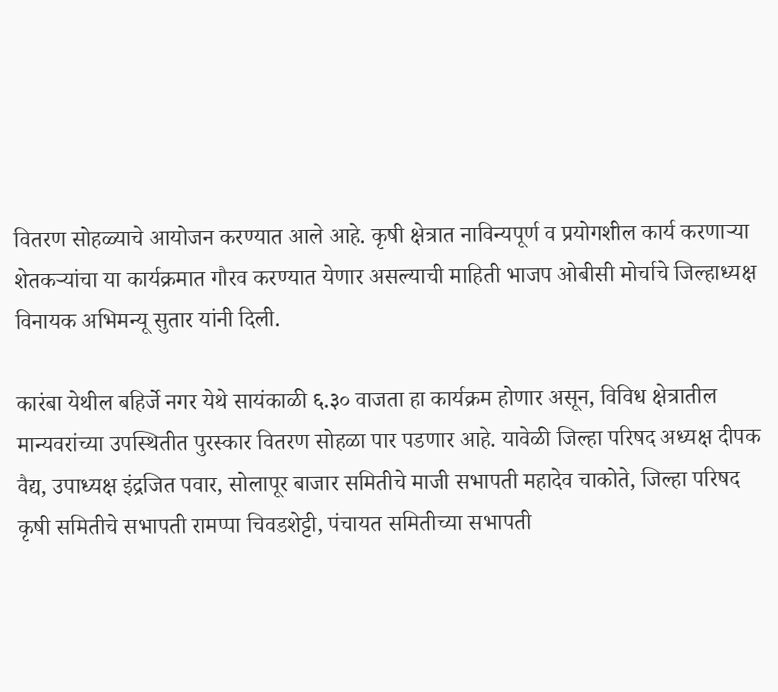वितरण सोहळ्याचे आयोजन करण्यात आले आहे. कृषी क्षेत्रात नाविन्यपूर्ण व प्रयोगशील कार्य करणाऱ्या शेतकऱ्यांचा या कार्यक्रमात गौरव करण्यात येणार असल्याची माहिती भाजप ओबीसी मोर्चाचे जिल्हाध्यक्ष विनायक अभिमन्यू सुतार यांनी दिली.

कारंबा येथील बहिर्जे नगर येथे सायंकाळी ६.३० वाजता हा कार्यक्रम होणार असून, विविध क्षेत्रातील मान्यवरांच्या उपस्थितीत पुरस्कार वितरण सोहळा पार पडणार आहे. यावेळी जिल्हा परिषद अध्यक्ष दीपक वैद्य, उपाध्यक्ष इंद्रजित पवार, सोलापूर बाजार समितीचे माजी सभापती महादेव चाकोते, जिल्हा परिषद कृषी समितीचे सभापती रामप्पा चिवडशेट्टी, पंचायत समितीच्या सभापती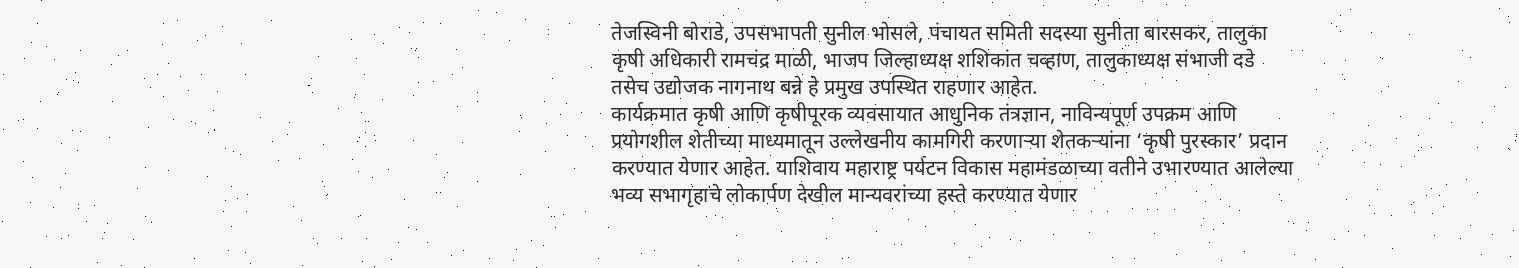तेजस्विनी बोराडे, उपसभापती सुनील भोसले, पंचायत समिती सदस्या सुनीता बारसकर, तालुका कृषी अधिकारी रामचंद्र माळी, भाजप जिल्हाध्यक्ष शशिकांत चव्हाण, तालुकाध्यक्ष संभाजी दडे तसेच उद्योजक नागनाथ बन्ने हे प्रमुख उपस्थित राहणार आहेत.
कार्यक्रमात कृषी आणि कृषीपूरक व्यवसायात आधुनिक तंत्रज्ञान, नाविन्यपूर्ण उपक्रम आणि प्रयोगशील शेतीच्या माध्यमातून उल्लेखनीय कामगिरी करणाऱ्या शेतकऱ्यांना ‘कृषी पुरस्कार’ प्रदान करण्यात येणार आहेत. याशिवाय महाराष्ट्र पर्यटन विकास महामंडळाच्या वतीने उभारण्यात आलेल्या भव्य सभागृहाचे लोकार्पण देखील मान्यवरांच्या हस्ते करण्यात येणार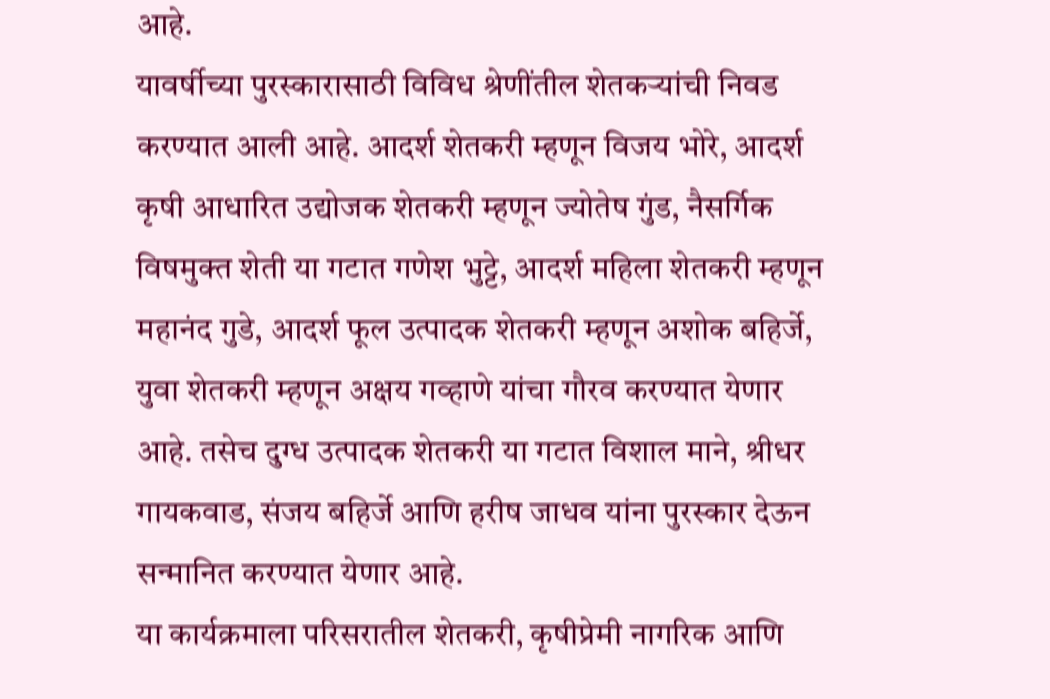आहे.
यावर्षीच्या पुरस्कारासाठी विविध श्रेणींतील शेतकऱ्यांची निवड करण्यात आली आहे. आदर्श शेतकरी म्हणून विजय भोरे, आदर्श कृषी आधारित उद्योजक शेतकरी म्हणून ज्योतेष गुंड, नैसर्गिक विषमुक्त शेती या गटात गणेश भुट्टे, आदर्श महिला शेतकरी म्हणून महानंद गुडे, आदर्श फूल उत्पादक शेतकरी म्हणून अशोक बहिर्जे, युवा शेतकरी म्हणून अक्षय गव्हाणे यांचा गौरव करण्यात येणार आहे. तसेच दुग्ध उत्पादक शेतकरी या गटात विशाल माने, श्रीधर गायकवाड, संजय बहिर्जे आणि हरीष जाधव यांना पुरस्कार देऊन सन्मानित करण्यात येणार आहे.
या कार्यक्रमाला परिसरातील शेतकरी, कृषीप्रेमी नागरिक आणि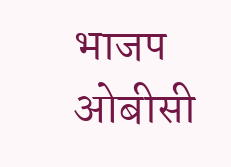भाजप ओबीसी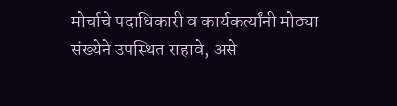मोर्चाचे पदाधिकारी व कार्यकर्त्यांनी मोठ्या संख्येने उपस्थित राहावे, असे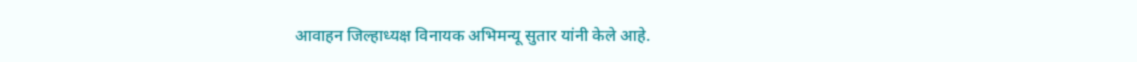आवाहन जिल्हाध्यक्ष विनायक अभिमन्यू सुतार यांनी केले आहे.